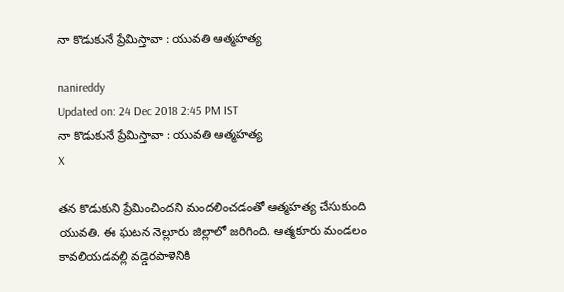నా కొడుకునే ప్రేమిస్తావా : యువతి ఆత్మహత్య

nanireddy
Updated on: 24 Dec 2018 2:45 PM IST
నా కొడుకునే ప్రేమిస్తావా : యువతి ఆత్మహత్య
X

తన కొడుకుని ప్రేమించిందని మందలించడంతో ఆత్మహత్య చేసుకుంది యువతి. ఈ ఘటన నెల్లూరు జిల్లాలో జరిగింది. ఆత్మకూరు మండలం కావలియడవల్లి వడ్డెరపాళెనికి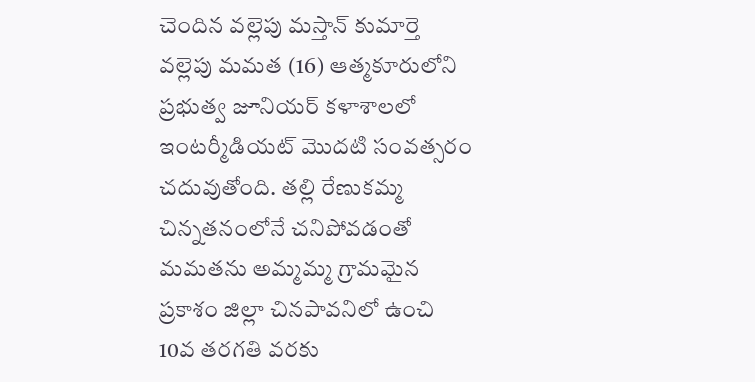చెందిన వల్లెపు మస్తాన్‌ కుమార్తె వల్లెపు మమత (16) ఆత్మకూరులోని ప్రభుత్వ జూనియర్‌ కళాశాలలో ఇంటర్మీడియట్‌ మొదటి సంవత్సరం చదువుతోంది. తల్లి రేణుకమ్మ చిన్నతనంలోనే చనిపోవడంతో మమతను అమ్మమ్మ గ్రామమైన ప్రకాశం జిల్లా చినపావనిలో ఉంచి 10వ తరగతి వరకు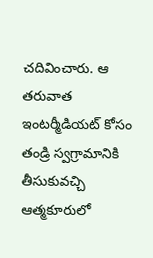చదివించారు. ఆ తరువాత ఇంటర్మీడియట్ కోసం తండ్రి స్వగ్రామానికి తీసుకువచ్చి ఆత్మకూరులో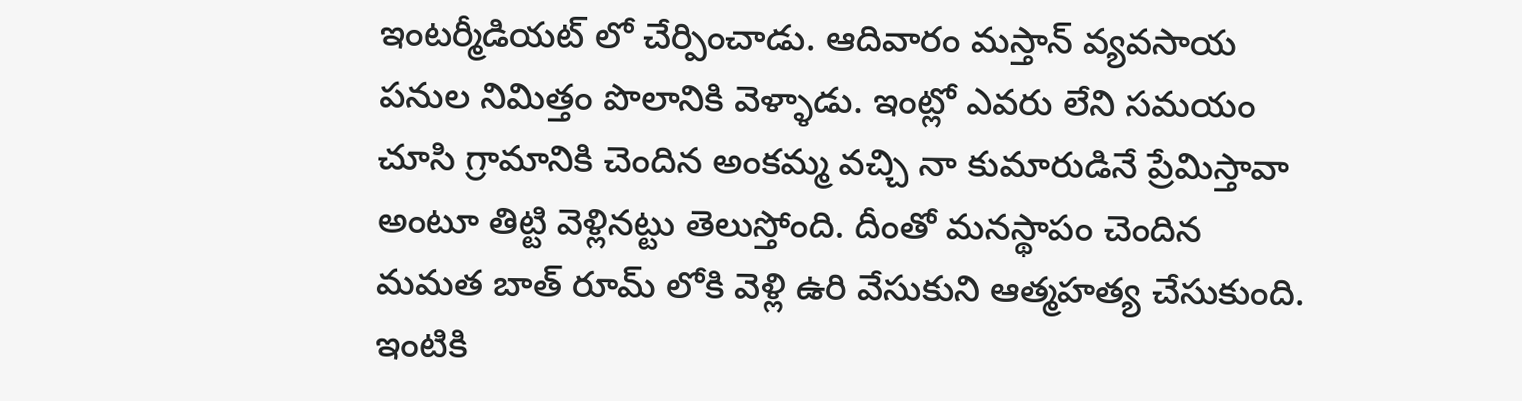ఇంటర్మీడియట్ లో చేర్పించాడు. ఆదివారం మస్తాన్ వ్యవసాయ పనుల నిమిత్తం పొలానికి వెళ్ళాడు. ఇంట్లో ఎవరు లేని సమయం చూసి గ్రామానికి చెందిన అంకమ్మ వచ్చి నా కుమారుడినే ప్రేమిస్తావా అంటూ తిట్టి వెళ్లినట్టు తెలుస్తోంది. దీంతో మనస్థాపం చెందిన మమత బాత్ రూమ్ లోకి వెళ్లి ఉరి వేసుకుని ఆత్మహత్య చేసుకుంది. ఇంటికి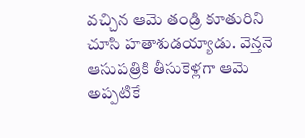వచ్చిన ఆమె తండ్రి కూతురిని చూసి హతాశుడయ్యాడు. వెన్తనె ఆసుపత్రికి తీసుకెళ్లగా ఆమె అప్పటికే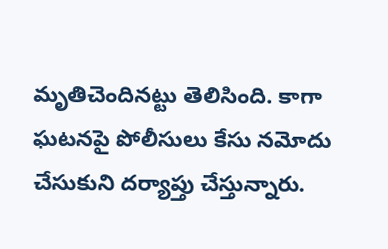మృతిచెందినట్టు తెలిసింది. కాగా ఘటనపై పోలీసులు కేసు నమోదు చేసుకుని దర్యాప్తు చేస్తున్నారు.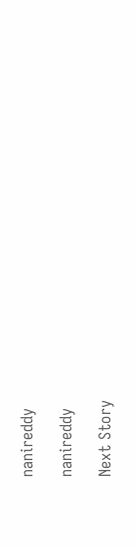nanireddy

nanireddy

Next Story